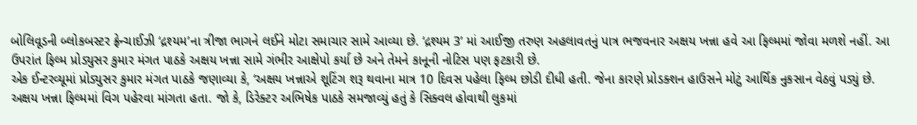બોલિવૂડની બ્લોકબસ્ટર ફ્રેન્ચાઈઝી ‘દ્રશ્યમ’ના ત્રીજા ભાગને લઈને મોટા સમાચાર સામે આવ્યા છે. ‘દ્રશ્યમ 3’ માં આઈજી તરુણ અહલાવતનું પાત્ર ભજવનાર અક્ષય ખન્ના હવે આ ફિલ્મમાં જોવા મળશે નહીં. આ ઉપરાંત ફિલ્મ પ્રોડ્યુસર કુમાર મંગત પાઠકે અક્ષય ખન્ના સામે ગંભીર આક્ષેપો કર્યા છે અને તેમને કાનૂની નોટિસ પણ ફટકારી છે.
એક ઈન્ટરવ્યૂમાં પ્રોડ્યુસર કુમાર મંગત પાઠકે જણાવ્યા કે, ‘અક્ષય ખન્નાએ શૂટિંગ શરૂ થવાના માત્ર 10 દિવસ પહેલા ફિલ્મ છોડી દીધી હતી. જેના કારણે પ્રોડક્શન હાઉસને મોટું આર્થિક નુકસાન વેઠવું પડ્યું છે. અક્ષય ખન્ના ફિલ્મમાં વિગ પહેરવા માંગતા હતા. જો કે, ડિરેક્ટર અભિષેક પાઠકે સમજાવ્યું હતું કે સિક્વલ હોવાથી લુકમાં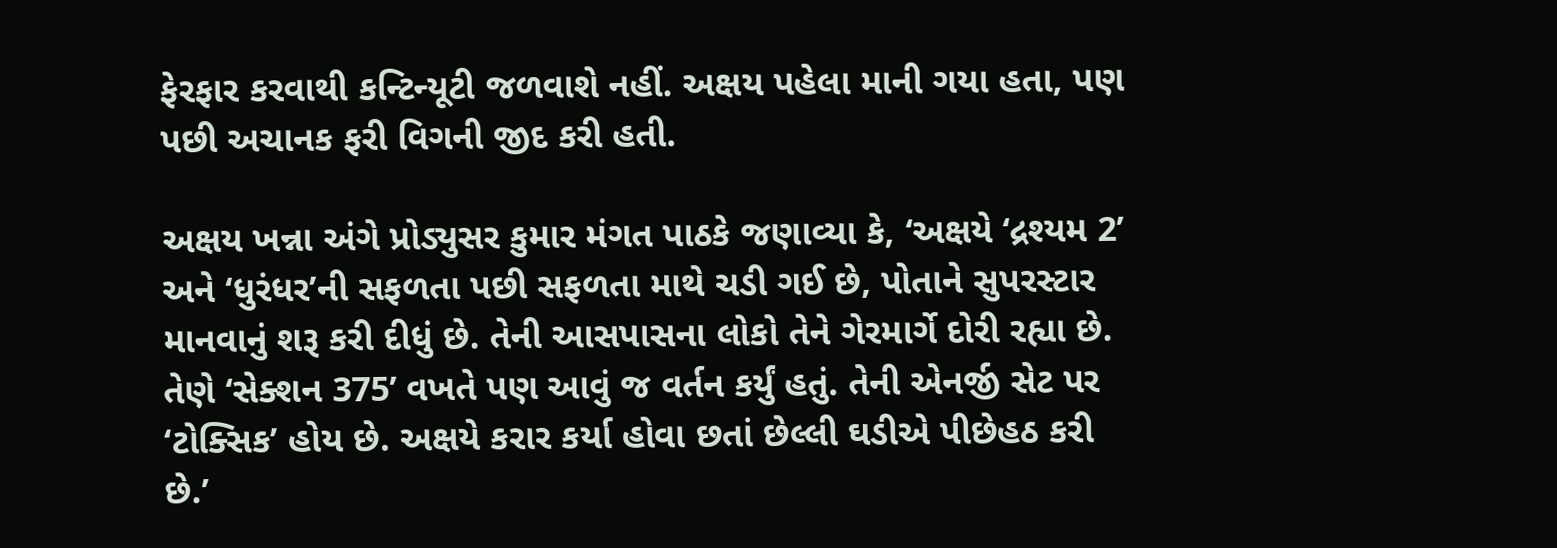ફેરફાર કરવાથી કન્ટિન્યૂટી જળવાશે નહીં. અક્ષય પહેલા માની ગયા હતા, પણ પછી અચાનક ફરી વિગની જીદ કરી હતી.

અક્ષય ખન્ના અંગે પ્રોડ્યુસર કુમાર મંગત પાઠકે જણાવ્યા કે, ‘અક્ષયે ‘દ્રશ્યમ 2’ અને ‘ધુરંધર’ની સફળતા પછી સફળતા માથે ચડી ગઈ છે, પોતાને સુપરસ્ટાર માનવાનું શરૂ કરી દીધું છે. તેની આસપાસના લોકો તેને ગેરમાર્ગે દોરી રહ્યા છે. તેણે ‘સેક્શન 375’ વખતે પણ આવું જ વર્તન કર્યું હતું. તેની એનર્જી સેટ પર ‘ટોક્સિક’ હોય છે. અક્ષયે કરાર કર્યા હોવા છતાં છેલ્લી ઘડીએ પીછેહઠ કરી છે.’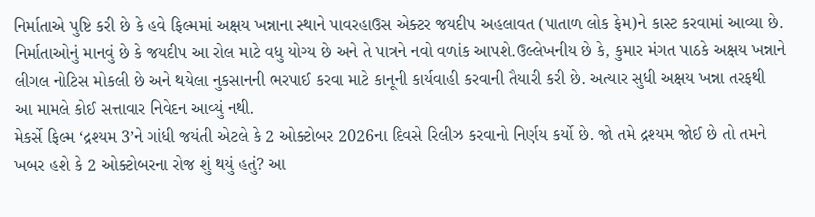નિર્માતાએ પુષ્ટિ કરી છે કે હવે ફિલ્મમાં અક્ષય ખન્નાના સ્થાને પાવરહાઉસ એક્ટર જયદીપ અહલાવત (પાતાળ લોક ફેમ)ને કાસ્ટ કરવામાં આવ્યા છે. નિર્માતાઓનું માનવું છે કે જયદીપ આ રોલ માટે વધુ યોગ્ય છે અને તે પાત્રને નવો વળાંક આપશે.ઉલ્લેખનીય છે કે, કુમાર મંગત પાઠકે અક્ષય ખન્નાને લીગલ નોટિસ મોકલી છે અને થયેલા નુકસાનની ભરપાઈ કરવા માટે કાનૂની કાર્યવાહી કરવાની તૈયારી કરી છે. અત્યાર સુધી અક્ષય ખન્ના તરફથી આ મામલે કોઈ સત્તાવાર નિવેદન આવ્યું નથી.
મેકર્સે ફિલ્મ ‘દ્રશ્યમ 3’ને ગાંધી જયંતી એટલે કે 2 ઓક્ટોબર 2026ના દિવસે રિલીઝ કરવાનો નિર્ણય કર્યો છે. જો તમે દ્રશ્યમ જોઈ છે તો તમને ખબર હશે કે 2 ઓક્ટોબરના રોજ શું થયું હતું? આ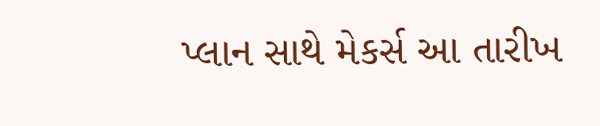પ્લાન સાથે મેકર્સ આ તારીખ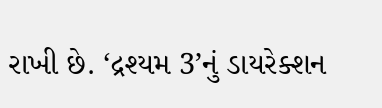રાખી છે. ‘દ્રશ્યમ 3’નું ડાયરેક્શન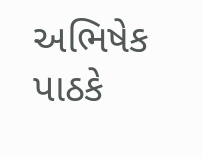અભિષેક પાઠકે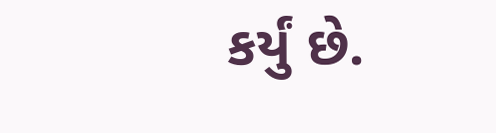કર્યું છે.